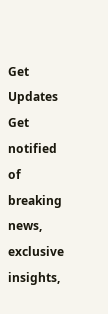Get Updates
Get notified of breaking news, exclusive insights,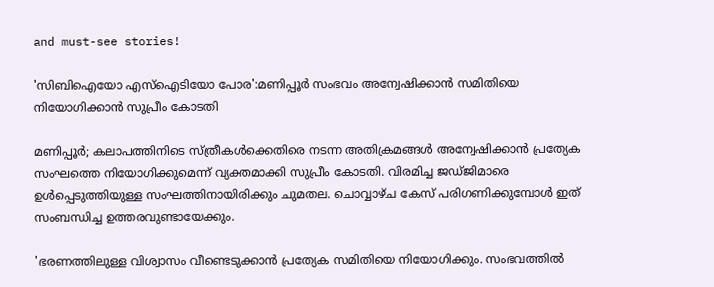and must-see stories!

'സിബിഐയോ എസ്ഐടിയോ പോര':മണിപ്പൂർ സംഭവം അന്വേഷിക്കാൻ സമിതിയെ നിയോഗിക്കാൻ സുപ്രീം കോടതി

മണിപ്പൂർ; കലാപത്തിനിടെ സ്ത്രീകൾക്കെതിരെ നടന്ന അതിക്രമങ്ങൾ അന്വേഷിക്കാൻ പ്രത്യേക സംഘത്തെ നിയോഗിക്കുമെന്ന് വ്യക്തമാക്കി സുപ്രീം കോടതി. വിരമിച്ച ജഡ്ജിമാരെ ഉൾപ്പെടുത്തിയുള്ള സംഘത്തിനായിരിക്കും ചുമതല. ചൊവ്വാഴ്ച കേസ് പരിഗണിക്കുമ്പോള്‍ ഇത് സംബന്ധിച്ച ഉത്തരവുണ്ടായേക്കും.

'ഭരണത്തിലുള്ള വിശ്വാസം വീണ്ടെടുക്കാൻ പ്രത്യേക സമിതിയെ നിയോഗിക്കും. സംഭവത്തിൽ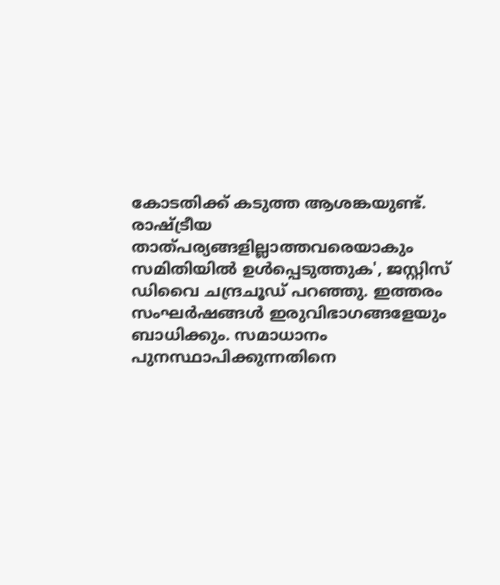കോടതിക്ക് കടുത്ത ആശങ്കയുണ്ട്. രാഷ്ട്രീയ താത്പര്യങ്ങളില്ലാത്തവരെയാകും സമിതിയിൽ ഉൾപ്പെടുത്തുക', ജസ്റ്റിസ് ഡിവൈ ചന്ദ്രചൂഡ് പറഞ്ഞു. ഇത്തരം സംഘർഷങ്ങൾ ഇരുവിഭാഗങ്ങളേയും ബാധിക്കും. സമാധാനം പുനസ്ഥാപിക്കുന്നതിനെ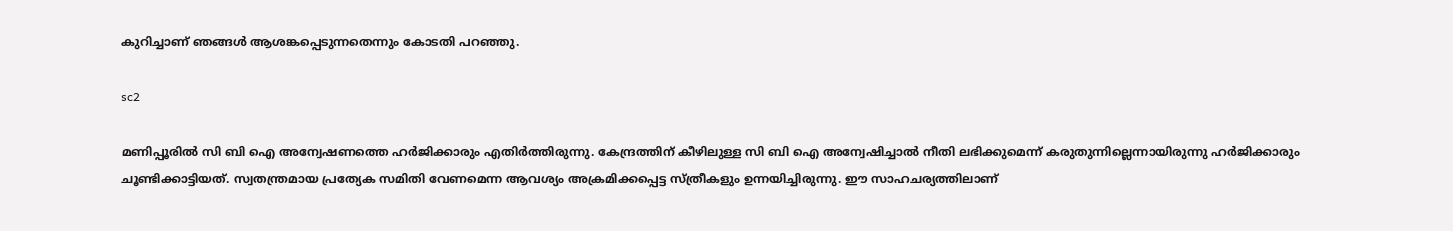കുറിച്ചാണ് ഞങ്ങൾ ആശങ്കപ്പെടുന്നതെന്നും കോടതി പറഞ്ഞു.

sc2

മണിപ്പൂരിൽ സി ബി ഐ അന്വേഷണത്തെ ഹർജിക്കാരും എതിർത്തിരുന്നു. കേന്ദ്രത്തിന് കീഴിലുള്ള സി ബി ഐ അന്വേഷിച്ചാൽ നീതി ലഭിക്കുമെന്ന് കരുതുന്നില്ലെന്നായിരുന്നു ഹർജിക്കാരും ചൂണ്ടിക്കാട്ടിയത്. സ്വതന്ത്രമായ പ്രത്യേക സമിതി വേണമെന്ന ആവശ്യം അക്രമിക്കപ്പെട്ട സ്ത്രീകളും ഉന്നയിച്ചിരുന്നു. ഈ സാഹചര്യത്തിലാണ്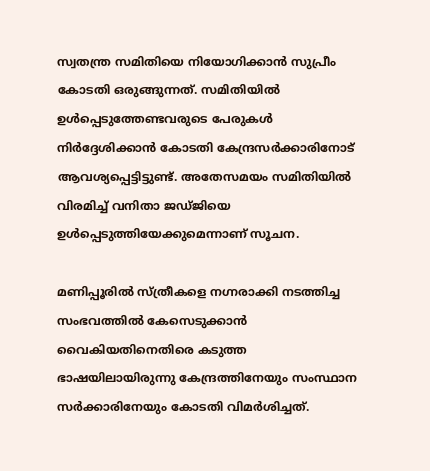സ്വതന്ത്ര സമിതിയെ നിയോഗിക്കാൻ സുപ്രീം കോടതി ഒരുങ്ങുന്നത്. സമിതിയിൽ ഉൾപ്പെടുത്തേണ്ടവരുടെ പേരുകൾ നിർദ്ദേശിക്കാൻ കോടതി കേന്ദ്രസർക്കാരിനോട് ആവശ്യപ്പെട്ടിട്ടുണ്ട്. അതേസമയം സമിതിയിൽ വിരമിച്ച് വനിതാ ജഡ്ജിയെ ഉൾപ്പെടുത്തിയേക്കുമെന്നാണ് സൂചന.

മണിപ്പൂരിൽ സ്ത്രീകളെ നഗ്നരാക്കി നടത്തിച്ച സംഭവത്തിൽ കേസെടുക്കാൻ വൈകിയതിനെതിരെ കടുത്ത ഭാഷയിലായിരുന്നു കേന്ദ്രത്തിനേയും സംസ്ഥാന സർക്കാരിനേയും കോടതി വിമർശിച്ചത്.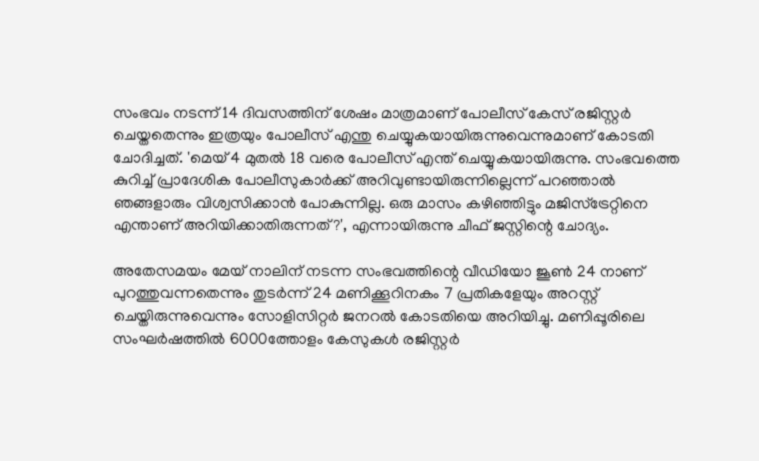സംഭവം നടന്ന് 14 ദിവസത്തിന് ശേഷം മാത്രമാണ് പോലീസ് കേസ് രജിസ്റ്റർ ചെയ്തതെന്നും ഇത്രയും പോലീസ് എന്തു ചെയ്യുകയായിരുന്നുവെന്നുമാണ് കോടതി ചോദിച്ചത്. 'മെയ് 4 മുതൽ 18 വരെ പോലീസ് എന്ത് ചെയ്യുകയായിരുന്നു. സംഭവത്തെ കുറിച്ച് പ്രാദേശിക പോലീസുകാർക്ക് അറിവുണ്ടായിരുന്നില്ലെന്ന് പറഞ്ഞാൽ ഞങ്ങളാരും വിശ്വസിക്കാൻ പോകുന്നില്ല. ഒരു മാസം കഴിഞ്ഞിട്ടും മജിസ്ട്രേറ്റിനെ എന്താണ് അറിയിക്കാതിരുന്നത്?', എന്നായിരുന്നു ചീഫ് ജസ്റ്റിന്റെ ചോദ്യം.

അതേസമയം മേയ് നാലിന് നടന്ന സംഭവത്തിന്റെ വീഡിയോ ജൂൺ 24 നാണ് പുറത്തുവന്നതെന്നും തുടർന്ന് 24 മണിക്കൂറിനകം 7 പ്രതികളേയും അറസ്റ്റ് ചെയ്തിരുന്നുവെന്നും സോളിസിറ്റർ ജനറൽ കോടതിയെ അറിയിച്ചു. മണിപ്പൂരിലെ സംഘർഷത്തിൽ 6000ത്തോളം കേസുകൾ രജിസ്റ്റർ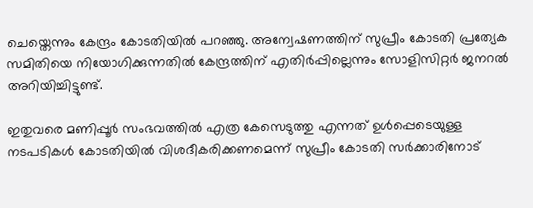ചെയ്തെന്നും കേന്ദ്രം കോടതിയിൽ പറഞ്ഞു. അന്വേഷണത്തിന് സുപ്രീം കോടതി പ്രത്യേക സമിതിയെ നിയോഗിക്കുന്നതിൽ കേന്ദ്രത്തിന് എതിർപ്പില്ലെന്നും സോളിസിറ്റർ ജനറൽ അറിയിച്ചിട്ടുണ്ട്.

ഇതുവരെ മണിപ്പൂർ സംഭവത്തിൽ എത്ര കേസെടുത്തു എന്നത് ഉൾപ്പെടെയുള്ള നടപടികൾ കോടതിയിൽ വിശദീകരിക്കണമെന്ന് സുപ്രീം കോടതി സർക്കാരിനോട്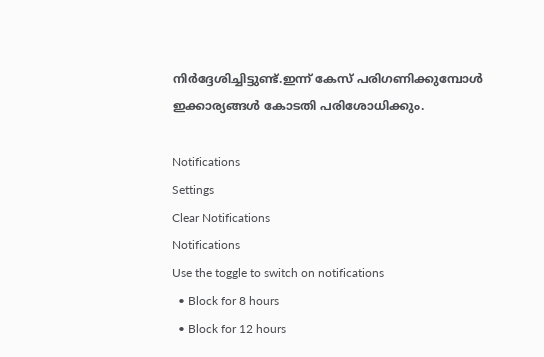നിർദ്ദേശിച്ചിട്ടുണ്ട്.ഇന്ന് കേസ് പരിഗണിക്കുമ്പോൾ ഇക്കാര്യങ്ങൾ കോടതി പരിശോധിക്കും.

Notifications
Settings
Clear Notifications
Notifications
Use the toggle to switch on notifications
  • Block for 8 hours
  • Block for 12 hours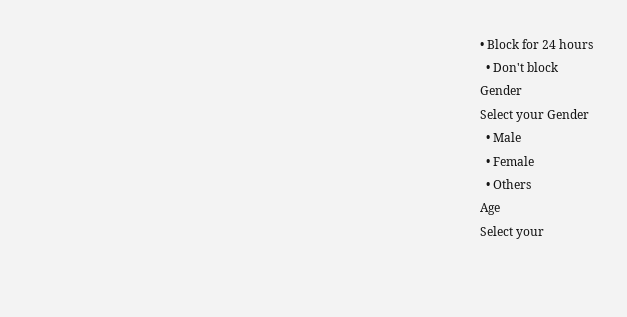• Block for 24 hours
  • Don't block
Gender
Select your Gender
  • Male
  • Female
  • Others
Age
Select your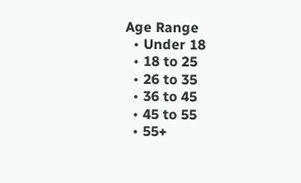Age Range
  • Under 18
  • 18 to 25
  • 26 to 35
  • 36 to 45
  • 45 to 55
  • 55+